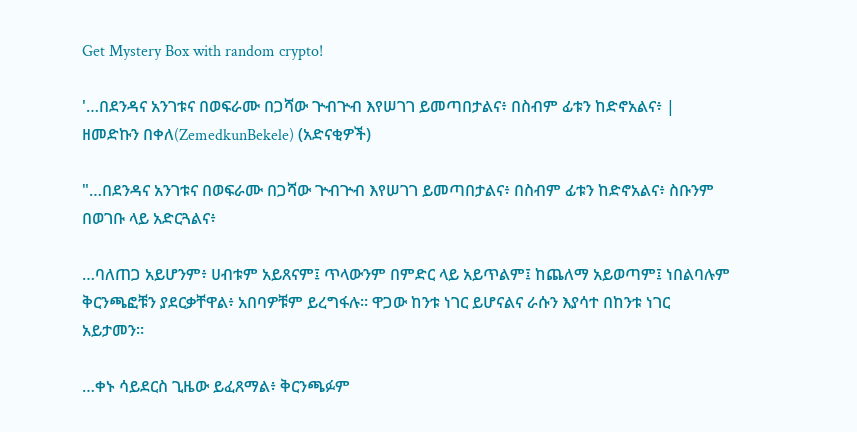Get Mystery Box with random crypto!

'…በደንዳና አንገቱና በወፍራሙ በጋሻው ጕብጕብ እየሠገገ ይመጣበታልና፥ በስብም ፊቱን ከድኖአልና፥ | ዘመድኩን በቀለ(ZemedkunBekele) (አድናቂዎች)

"…በደንዳና አንገቱና በወፍራሙ በጋሻው ጕብጕብ እየሠገገ ይመጣበታልና፥ በስብም ፊቱን ከድኖአልና፥ ስቡንም በወገቡ ላይ አድርጓልና፥

…ባለጠጋ አይሆንም፥ ሀብቱም አይጸናም፤ ጥላውንም በምድር ላይ አይጥልም፤ ከጨለማ አይወጣም፤ ነበልባሉም ቅርንጫፎቹን ያደርቃቸዋል፥ አበባዎቹም ይረግፋሉ። ዋጋው ከንቱ ነገር ይሆናልና ራሱን እያሳተ በከንቱ ነገር አይታመን።

…ቀኑ ሳይደርስ ጊዜው ይፈጸማል፥ ቅርንጫፉም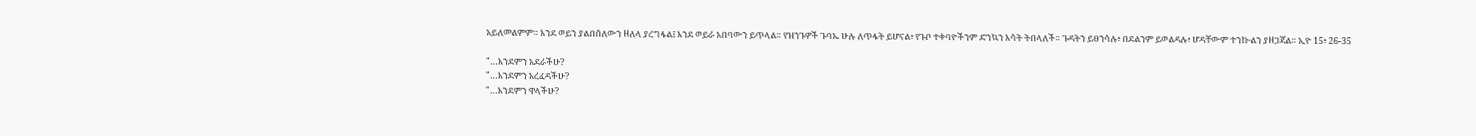አይለመልምም። እንደ ወይን ያልበሰለውን ዘለላ ያረግፋል፤ እንደ ወይራ አበባውን ይጥላል። የዝንጉዎች ጉባኤ ሁሉ ለጥፋት ይሆናል፥ የጉቦ ተቀባዮችንም ድንኳን እሳት ትበላለች። ጉዳትን ይፀንሳሉ፥ በደልንም ይወልዳሉ፥ ሆዳቸውም ተንኰልን ያዘጋጃል። ኢዮ 15፥ 26-35

"…እንደምን አደራችሁ?
"…እንደምን አረፈዳችሁ?
"…እንደምን ዋላችሁ?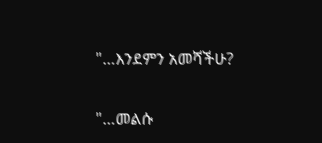"…እንደምን አመሻችሁ?

"…መልሱ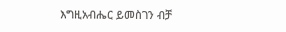እግዚአብሔር ይመስገን ብቻ